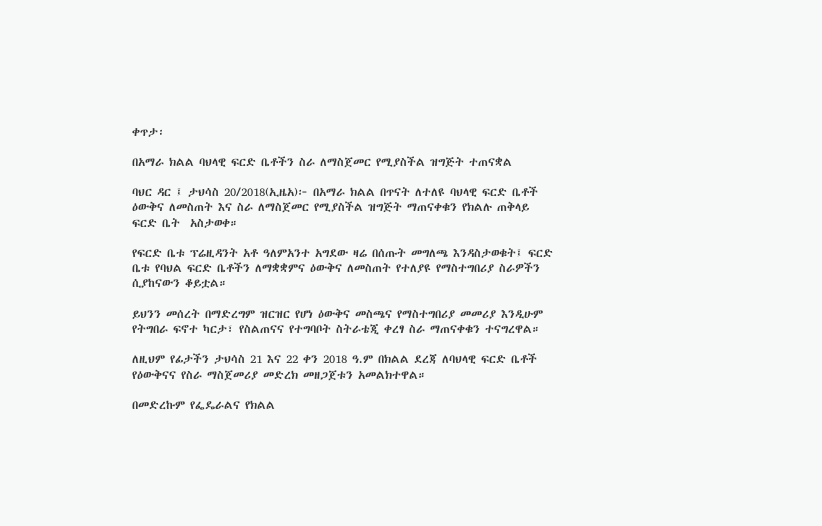ቀጥታ፡

በአማራ ክልል ባህላዊ ፍርድ ቤቶችን ስራ ለማስጀመር የሚያስችል ዝግጅት ተጠናቋል

ባህር ዳር ፤ ታህሳስ 20/2018(ኢዜአ)፦ በአማራ ክልል በጥናት ለተለዩ ባህላዊ ፍርድ ቤቶች ዕውቅና ለመስጠት እና ስራ ለማስጀመር የሚያስችል ዝግጅት ማጠናቀቁን የክልሉ ጠቅላይ ፍርድ ቤት  አስታወቀ።

የፍርድ ቤቱ ፕሬዚዳንት አቶ ዓለምአንተ አግደው ዛሬ በሰጡት መግለጫ እንዳስታወቁት፤ ፍርድ ቤቱ የባህል ፍርድ ቤቶችን ለማቋቋምና ዕውቅና ለመስጠት የተለያዩ የማስተግበሪያ ስራዎችን ሲያከናውን ቆይቷል።

ይህንን መሰረት በማድረግም ዝርዝር የሆነ ዕውቅና መስጫና የማስተግበሪያ መመሪያ እንዲሁም የትግበራ ፍኖተ ካርታ፣ የስልጠናና የተግባቦት ስትራቴጂ ቀረፃ ስራ ማጠናቀቁን ተናግረዋል።

ለዚህም የፊታችን ታህሳስ 21 እና 22 ቀን 2018 ዓ.ም በክልል ደረጃ ለባህላዊ ፍርድ ቤቶች የዕውቅናና የስራ ማስጀመሪያ መድረክ መዘጋጀቱን አመልክተዋል።

በመድረኩም የፌዴራልና የክልል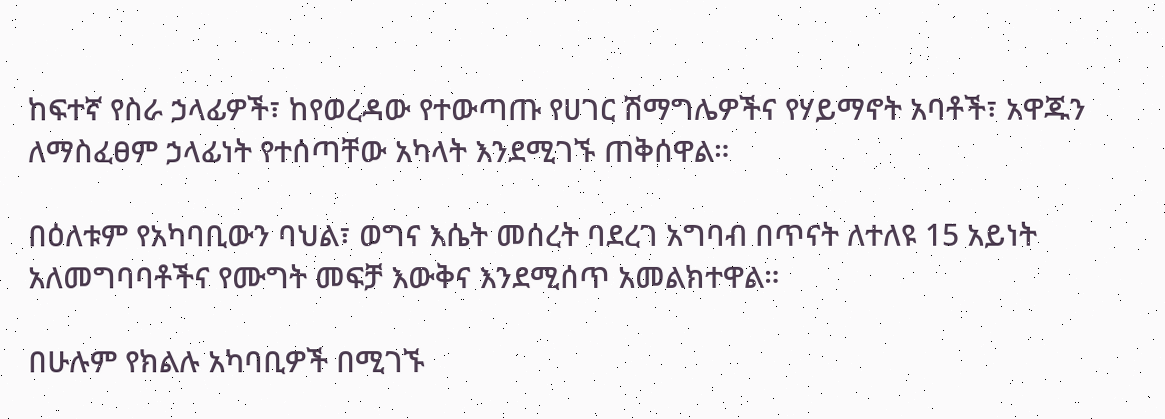ከፍተኛ የስራ ኃላፊዎች፣ ከየወረዳው የተውጣጡ የሀገር ሽማግሌዎችና የሃይማኖት አባቶች፣ አዋጁን ለማስፈፀም ኃላፊነት የተሰጣቸው አካላት እንደሚገኙ ጠቅሰዋል።

በዕለቱም የአካባቢውን ባህል፣ ወግና እሴት መሰረት ባደረገ አግባብ በጥናት ለተለዩ 15 አይነት አለመግባባቶችና የሙግት መፍቻ እውቅና እንደሚሰጥ አመልክተዋል።

በሁሉም የክልሉ አካባቢዎች በሚገኙ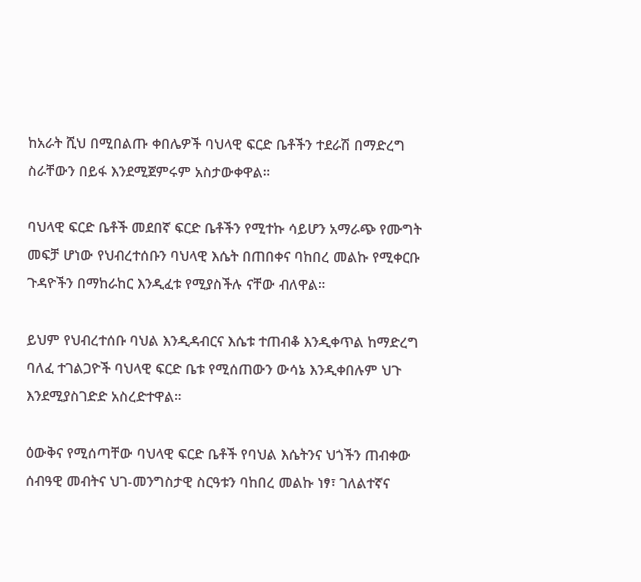ከአራት ሺህ በሚበልጡ ቀበሌዎች ባህላዊ ፍርድ ቤቶችን ተደራሽ በማድረግ ስራቸውን በይፋ እንደሚጀምሩም አስታውቀዋል።

ባህላዊ ፍርድ ቤቶች መደበኛ ፍርድ ቤቶችን የሚተኩ ሳይሆን አማራጭ የሙግት መፍቻ ሆነው የህብረተሰቡን ባህላዊ እሴት በጠበቀና ባከበረ መልኩ የሚቀርቡ ጉዳዮችን በማከራከር እንዲፈቱ የሚያስችሉ ናቸው ብለዋል።

ይህም የህብረተሰቡ ባህል እንዲዳብርና እሴቱ ተጠብቆ እንዲቀጥል ከማድረግ ባለፈ ተገልጋዮች ባህላዊ ፍርድ ቤቱ የሚሰጠውን ውሳኔ እንዲቀበሉም ህጉ እንደሚያስገድድ አስረድተዋል።

ዕውቅና የሚሰጣቸው ባህላዊ ፍርድ ቤቶች የባህል እሴትንና ህጎችን ጠብቀው ሰብዓዊ መብትና ህገ-መንግስታዊ ስርዓቱን ባከበረ መልኩ ነፃ፣ ገለልተኛና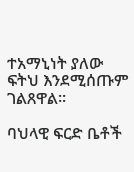ተአማኒነት ያለው ፍትህ እንደሚሰጡም ገልጸዋል።

ባህላዊ ፍርድ ቤቶች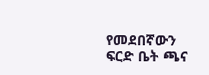የመደበኛውን ፍርድ ቤት ጫና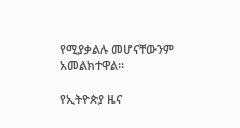የሚያቃልሉ መሆናቸውንም አመልክተዋል።

የኢትዮጵያ ዜና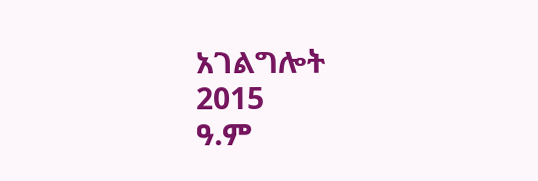አገልግሎት
2015
ዓ.ም